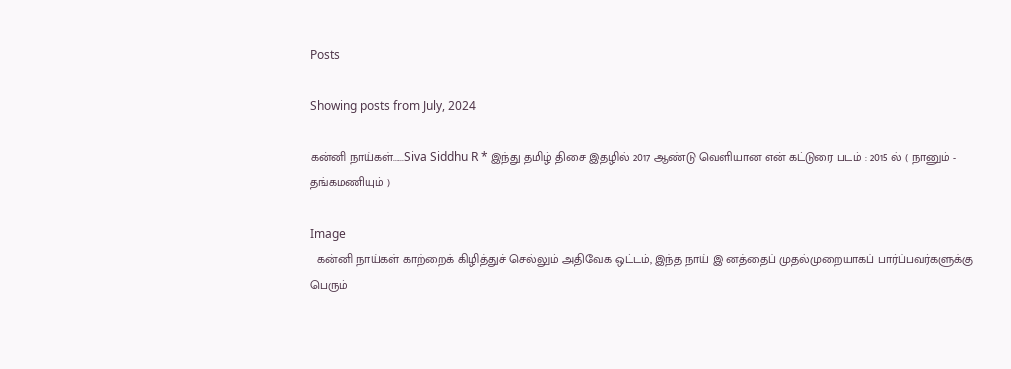Posts

Showing posts from July, 2024

கன்னி நாய்கள்......Siva Siddhu R * இந்து தமிழ் திசை இதழில் 2017 ஆண்டு வெளியான என் கட்டுரை படம் : 2015 ல் ( நானும் - தங்கமணியும் )

Image
  கன்னி நாய்கள் காற்றைக் கிழித்துச் செல்லும் அதிவேக ஒட்டம், இந்த நாய் இ னத்தைப் முதல்முறையாகப் பார்ப்பவர்களுக்கு பெரும்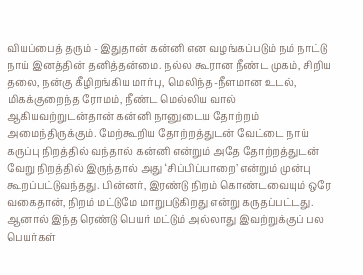வியப்பைத் தரும் - இதுதான் கன்னி என வழங்கப்படும் நம் நாட்டு நாய் இனத்தின் தனித்தன்மை. நல்ல கூரான நீண்ட முகம், சிறிய தலை, நன்கு கீழிறங்கிய மார்பு, மெலிந்த-நீளமான உடல், மிகக்குறைந்த ரோமம், நீண்ட மெல்லிய வால் ஆகியவற்றுடன்தான் கன்னி நானுடைய தோற்றம் அமைந்திருக்கும். மேற்கூறிய தோற்றத்துடன் வேட்டை நாய் கருப்பு நிறத்தில் வந்தால் கன்னி என்றும் அதே தோற்றத்துடன் வேறு நிறத்தில் இருந்தால் அது ‘சிப்பிப்பாறை’ என்றும் முன்பு கூறப்பட்டுவந்தது. பின்னர், இரண்டு நிறம் கொண்டவையும் ஒரே வகைதான், நிறம் மட்டுமே மாறுபடுகிறது என்று கருதப்பட்டது. ஆனால் இந்த ரெண்டு பெயர் மட்டும் அல்லாது இவற்றுக்குப் பல பெயர்கள்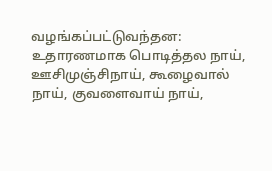வழங்கப்பட்டுவந்தன: உதாரணமாக பொடித்தல நாய், ஊசிமுஞ்சிநாய், கூழைவால் நாய், குவளைவாய் நாய்,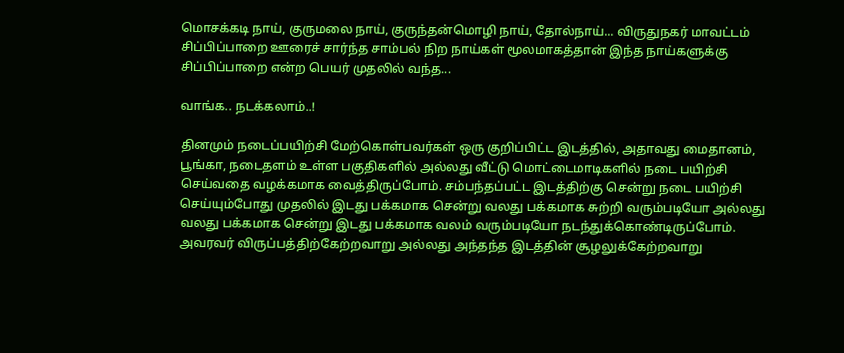மொசக்கடி நாய், குருமலை நாய், குருந்தன்மொழி நாய், தோல்நாய்... விருதுநகர் மாவட்டம் சிப்பிப்பாறை ஊரைச் சார்ந்த சாம்பல் நிற நாய்கள் மூலமாகத்தான் இந்த நாய்களுக்கு சிப்பிப்பாறை என்ற பெயர் முதலில் வந்த...

வாங்க.. நடக்கலாம்..!

தினமும் நடைப்பயிற்சி மேற்கொள்பவர்கள் ஒரு குறிப்பிட்ட இடத்தில், அதாவது மைதானம், பூங்கா, நடைதளம் உள்ள பகுதிகளில் அல்லது வீட்டு மொட்டைமாடிகளில் நடை பயிற்சி செய்வதை வழக்கமாக வைத்திருப்போம். சம்பந்தப்பட்ட இடத்திற்கு சென்று நடை பயிற்சி செய்யும்போது முதலில் இடது பக்கமாக சென்று வலது பக்கமாக சுற்றி வரும்படியோ அல்லது வலது பக்கமாக சென்று இடது பக்கமாக வலம் வரும்படியோ நடந்துக்கொண்டிருப்போம். அவரவர் விருப்பத்திற்கேற்றவாறு அல்லது அந்தந்த இடத்தின் சூழலுக்கேற்றவாறு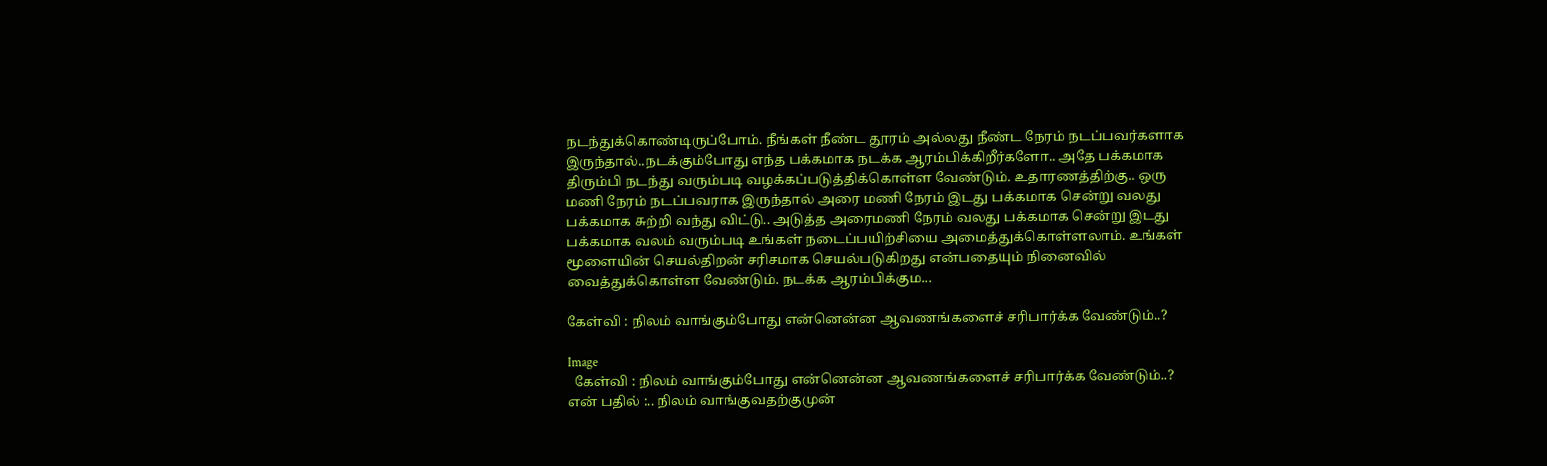நடந்துக்கொண்டிருப்போம். நீங்கள் நீண்ட தூரம் அல்லது நீண்ட நேரம் நடப்பவர்களாக இருந்தால்..நடக்கும்போது எந்த பக்கமாக நடக்க ஆரம்பிக்கிறீர்களோ.. அதே பக்கமாக திரும்பி நடந்து வரும்படி வழக்கப்படுத்திக்கொள்ள வேண்டும். உதாரணத்திற்கு.. ஒரு மணி நேரம் நடப்பவராக இருந்தால் அரை மணி நேரம் இடது பக்கமாக சென்று வலது பக்கமாக சுற்றி வந்து விட்டு.. அடுத்த அரைமணி நேரம் வலது பக்கமாக சென்று இடது பக்கமாக வலம் வரும்படி உங்கள் நடைப்பயிற்சியை அமைத்துக்கொள்ளலாம். உங்கள் மூளையின் செயல்திறன் சரிசமாக செயல்படுகிறது என்பதையும் நினைவில் வைத்துக்கொள்ள வேண்டும். நடக்க ஆரம்பிக்கும...

கேள்வி : நிலம் வாங்கும்போது என்னென்ன ஆவணங்களைச் சரிபார்க்க வேண்டும்..?

Image
  கேள்வி : நிலம் வாங்கும்போது என்னென்ன ஆவணங்களைச் சரிபார்க்க வேண்டும்..? என் பதில் :.. நிலம் வாங்குவதற்குமுன்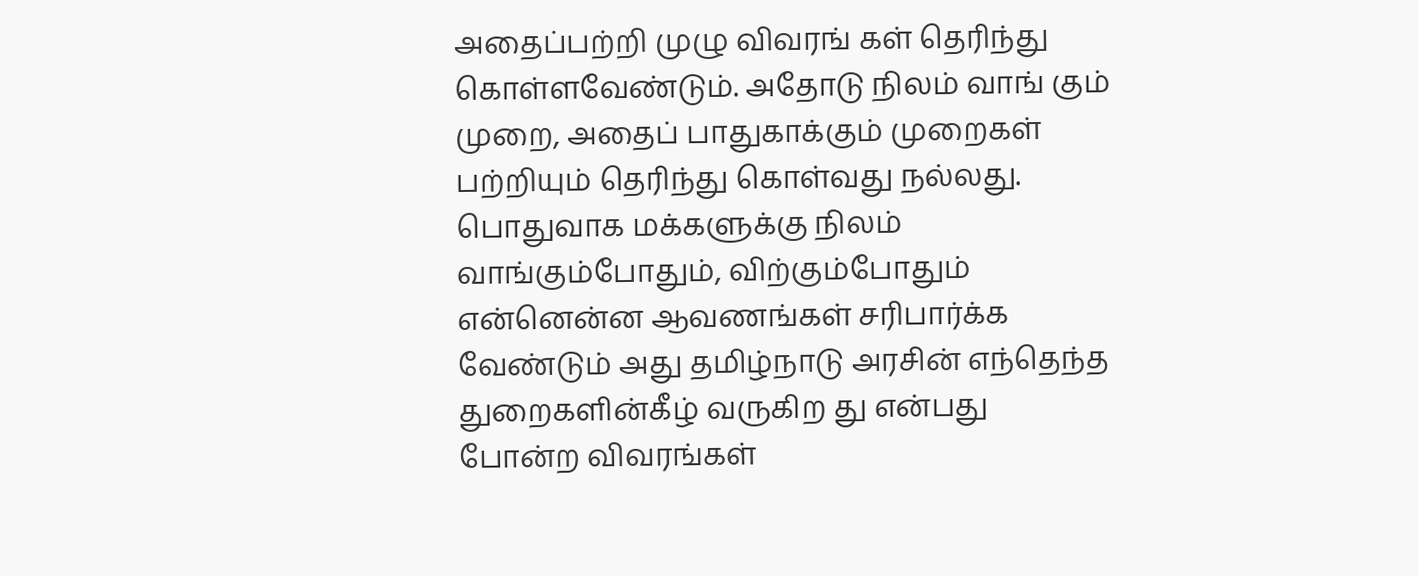அதைப்பற்றி முழு விவரங் கள் தெரிந்து கொள்ளவேண்டும். அதோடு நிலம் வாங் கும் முறை, அதைப் பாதுகாக்கும் முறைகள் பற்றியும் தெரிந்து கொள்வது நல்லது. பொதுவாக மக்களுக்கு நிலம் வாங்கும்போதும், விற்கும்போதும் என்னென்ன ஆவணங்கள் சரிபார்க்க வேண்டும் அது தமிழ்நாடு அரசின் எந்தெந்த துறைகளின்கீழ் வருகிற து என்பது போன்ற விவரங்கள்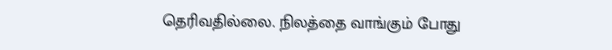தெரிவதில்லை. நிலத்தை வாங்கும் போது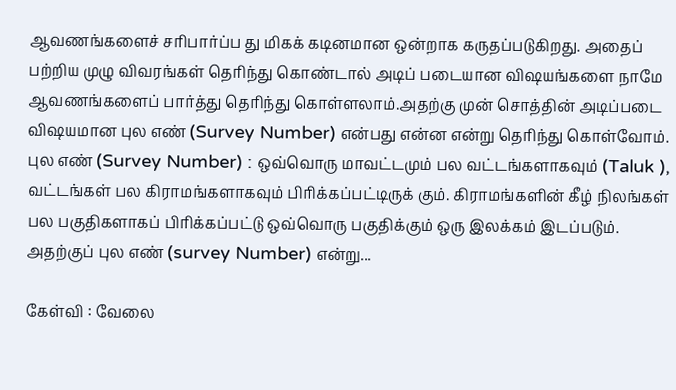ஆவணங்களைச் சரிபார்ப்ப து மிகக் கடினமான ஒன்றாக கருதப்படுகிறது. அதைப் பற்றிய முழு விவரங்கள் தெரிந்து கொண்டால் அடிப் படையான விஷயங்களை நாமே ஆவணங்களைப் பார்த்து தெரிந்து கொள்ளலாம்.அதற்கு முன் சொத்தின் அடிப்படை விஷயமான புல எண் (Survey Number) என்பது என்ன என்று தெரிந்து கொள்வோம். புல எண் (Survey Number) : ஒவ்வொரு மாவட்டமும் பல வட்டங்களாகவும் (Taluk ), வட்டங்கள் பல கிராமங்களாகவும் பிரிக்கப்பட்டிருக் கும். கிராமங்களின் கீழ் நிலங்கள் பல பகுதிகளாகப் பிரிக்கப்பட்டு ஒவ்வொரு பகுதிக்கும் ஒரு இலக்கம் இடப்படும். அதற்குப் புல எண் (survey Number) என்று...

கேள்வி : வேலை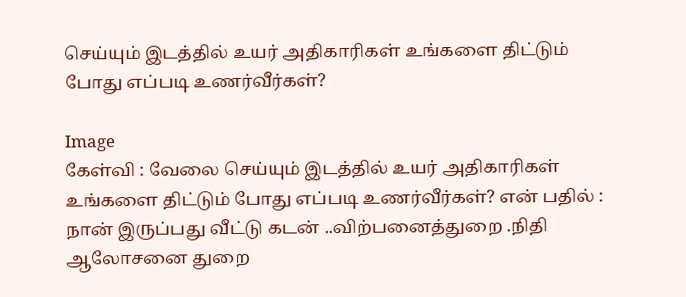செய்யும் இடத்தில் உயர் அதிகாரிகள் உங்களை திட்டும் போது எப்படி உணர்வீர்கள்?

Image
கேள்வி : வேலை செய்யும் இடத்தில் உயர் அதிகாரிகள் உங்களை திட்டும் போது எப்படி உணர்வீர்கள்? என் பதில் : நான் இருப்பது வீட்டு கடன் ..விற்பனைத்துறை .நிதி ஆலோசனை துறை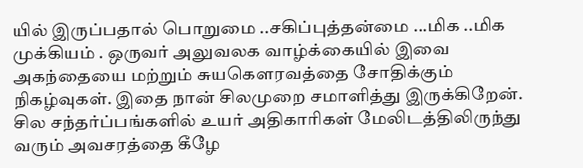யில் இருப்பதால் பொறுமை ..சகிப்புத்தன்மை ...மிக ..மிக முக்கியம் . ஒருவர் அலுவலக வாழ்க்கையில் இவை அகந்தையை மற்றும் சுயகௌரவத்தை சோதிக்கும் நிகழ்வுகள். இதை நான் சிலமுறை சமாளித்து இருக்கிறேன். சில சந்தர்ப்பங்களில் உயர் அதிகாரிகள் மேலிடத்திலிருந்து வரும் அவசரத்தை கீழே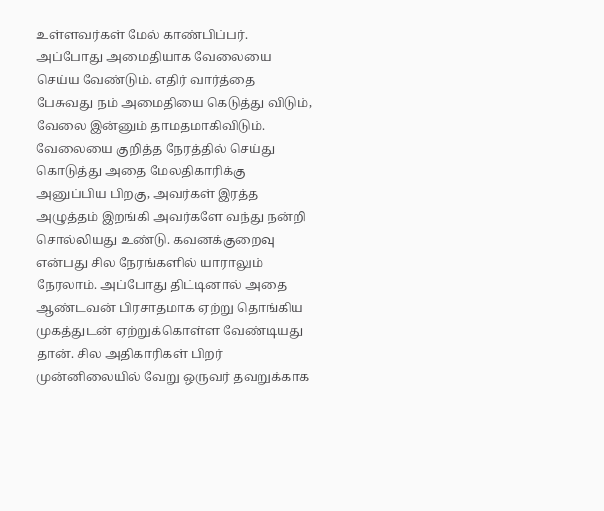உள்ளவர்கள் மேல் காண்பிப்பர். அப்போது அமைதியாக வேலையை செய்ய வேண்டும். எதிர் வார்த்தை பேசுவது நம் அமைதியை கெடுத்து விடும், வேலை இன்னும் தாமதமாகிவிடும். வேலையை குறித்த நேரத்தில் செய்து கொடுத்து அதை மேலதிகாரிக்கு அனுப்பிய பிறகு, அவர்கள் இரத்த அழுத்தம் இறங்கி அவர்களே வந்து நன்றி சொல்லியது உண்டு. கவனக்குறைவு என்பது சில நேரங்களில் யாராலும் நேரலாம். அப்போது திட்டினால் அதை ஆண்டவன் பிரசாதமாக ஏற்று தொங்கிய முகத்துடன் ஏற்றுக்கொள்ள வேண்டியது தான். சில அதிகாரிகள் பிறர் முன்னிலையில் வேறு ஒருவர் தவறுக்காக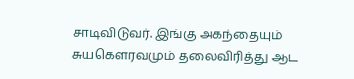சாடிவிடுவர். இங்கு அகந்தையும் சுயகௌரவமும் தலைவிரித்து ஆட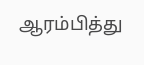ஆரம்பித்து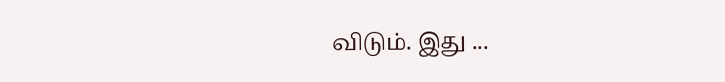விடும். இது ...